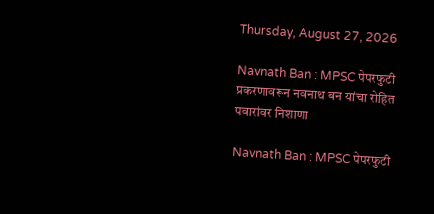Thursday, August 27, 2026

Navnath Ban : MPSC पेपरफुटी प्रकरणावरून नवनाथ बन यांचा रोहित पवारांवर निशाणा

Navnath Ban : MPSC पेपरफुटी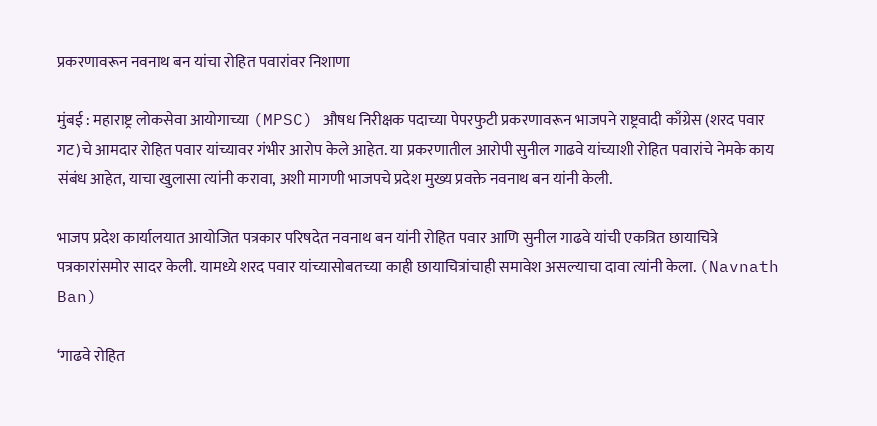प्रकरणावरून नवनाथ बन यांचा रोहित पवारांवर निशाणा

मुंबई : महाराष्ट्र लोकसेवा आयोगाच्या (MPSC) औषध निरीक्षक पदाच्या पेपरफुटी प्रकरणावरून भाजपने राष्ट्रवादी काँग्रेस (शरद पवार गट)चे आमदार रोहित पवार यांच्यावर गंभीर आरोप केले आहेत. या प्रकरणातील आरोपी सुनील गाढवे यांच्याशी रोहित पवारांचे नेमके काय संबंध आहेत, याचा खुलासा त्यांनी करावा, अशी मागणी भाजपचे प्रदेश मुख्य प्रवक्ते नवनाथ बन यांनी केली.

भाजप प्रदेश कार्यालयात आयोजित पत्रकार परिषदेत नवनाथ बन यांनी रोहित पवार आणि सुनील गाढवे यांची एकत्रित छायाचित्रे पत्रकारांसमोर सादर केली. यामध्ये शरद पवार यांच्यासोबतच्या काही छायाचित्रांचाही समावेश असल्याचा दावा त्यांनी केला. (Navnath Ban)

‘गाढवे रोहित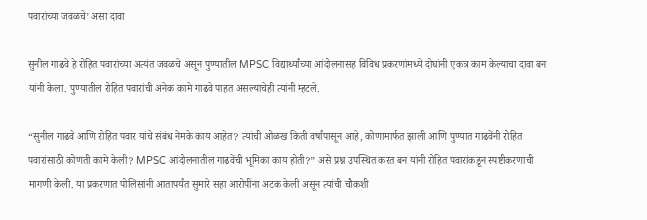पवारांच्या जवळचे’ असा दावा

सुनील गाढवे हे रोहित पवारांच्या अत्यंत जवळचे असून पुण्यातील MPSC विद्यार्थ्यांच्या आंदोलनासह विविध प्रकरणांमध्ये दोघांनी एकत्र काम केल्याचा दावा बन यांनी केला. पुण्यातील रोहित पवारांची अनेक कामे गाढवे पाहत असल्याचेही त्यांनी म्हटले.

“सुनील गाढवे आणि रोहित पवार यांचे संबंध नेमके काय आहेत? त्यांची ओळख किती वर्षांपासून आहे, कोणामार्फत झाली आणि पुण्यात गाढवेंनी रोहित पवारांसाठी कोणती कामे केली? MPSC आंदोलनातील गाढवेंची भूमिका काय होती?” असे प्रश्न उपस्थित करत बन यांनी रोहित पवारांकडून स्पष्टीकरणाची मागणी केली. या प्रकरणात पोलिसांनी आतापर्यंत सुमारे सहा आरोपींना अटक केली असून त्यांची चौकशी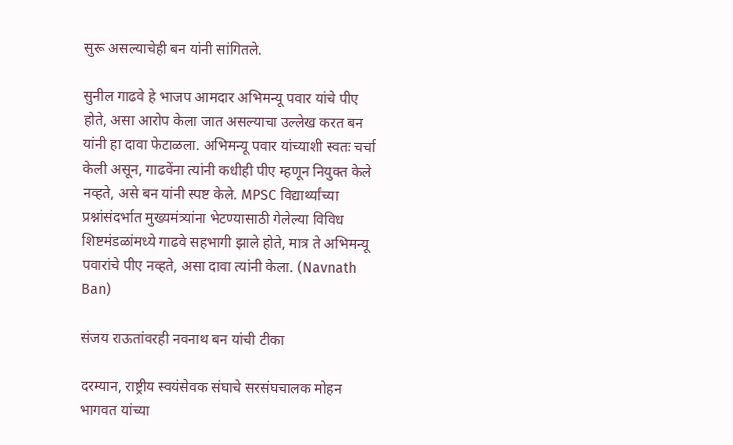सुरू असल्याचेही बन यांनी सांगितले.

सुनील गाढवे हे भाजप आमदार अभिमन्यू पवार यांचे पीए होते, असा आरोप केला जात असल्याचा उल्लेख करत बन यांनी हा दावा फेटाळला. अभिमन्यू पवार यांच्याशी स्वतः चर्चा केली असून, गाढवेंना त्यांनी कधीही पीए म्हणून नियुक्त केले नव्हते, असे बन यांनी स्पष्ट केले. MPSC विद्यार्थ्यांच्या प्रश्नांसंदर्भात मुख्यमंत्र्यांना भेटण्यासाठी गेलेल्या विविध शिष्टमंडळांमध्ये गाढवे सहभागी झाले होते, मात्र ते अभिमन्यू पवारांचे पीए नव्हते, असा दावा त्यांनी केला. (Navnath Ban)

संजय राऊतांवरही नवनाथ बन यांची टीका

दरम्यान, राष्ट्रीय स्वयंसेवक संघाचे सरसंघचालक मोहन भागवत यांच्या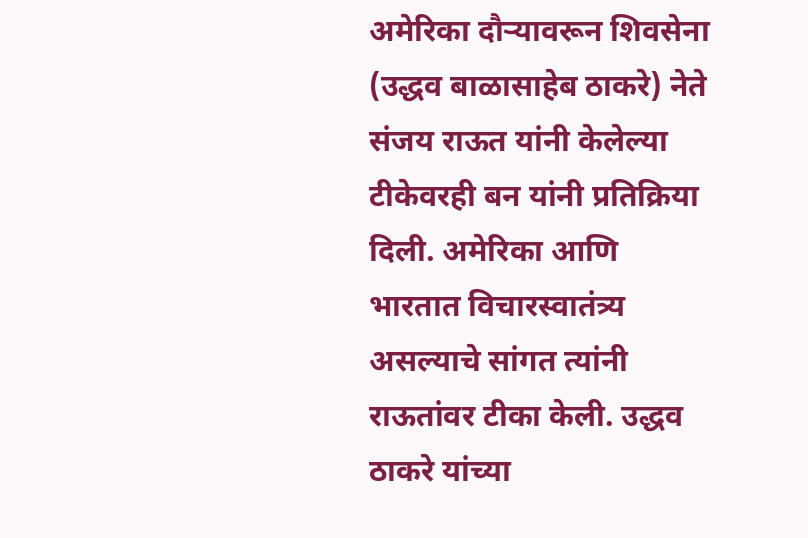अमेरिका दौऱ्यावरून शिवसेना (उद्धव बाळासाहेब ठाकरे) नेते संजय राऊत यांनी केलेल्या टीकेवरही बन यांनी प्रतिक्रिया दिली. अमेरिका आणि भारतात विचारस्वातंत्र्य असल्याचे सांगत त्यांनी राऊतांवर टीका केली. उद्धव ठाकरे यांच्या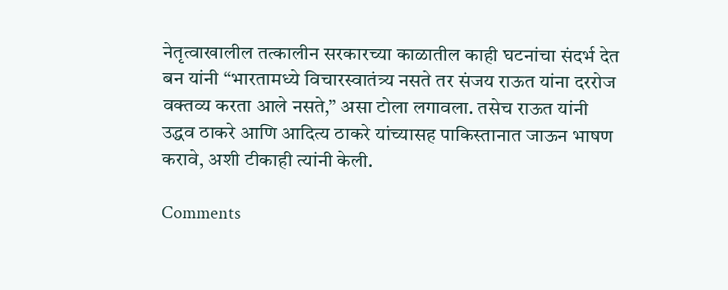नेतृत्वाखालील तत्कालीन सरकारच्या काळातील काही घटनांचा संदर्भ देत बन यांनी “भारतामध्ये विचारस्वातंत्र्य नसते तर संजय राऊत यांना दररोज वक्तव्य करता आले नसते,” असा टोला लगावला. तसेच राऊत यांनी उद्धव ठाकरे आणि आदित्य ठाकरे यांच्यासह पाकिस्तानात जाऊन भाषण करावे, अशी टीकाही त्यांनी केली.

Comments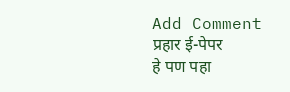Add Comment
प्रहार ई-पेपर
हे पण पहा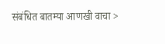संबंधित बातम्या आणखी वाचा >